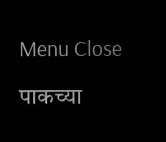Menu Close

पाकच्या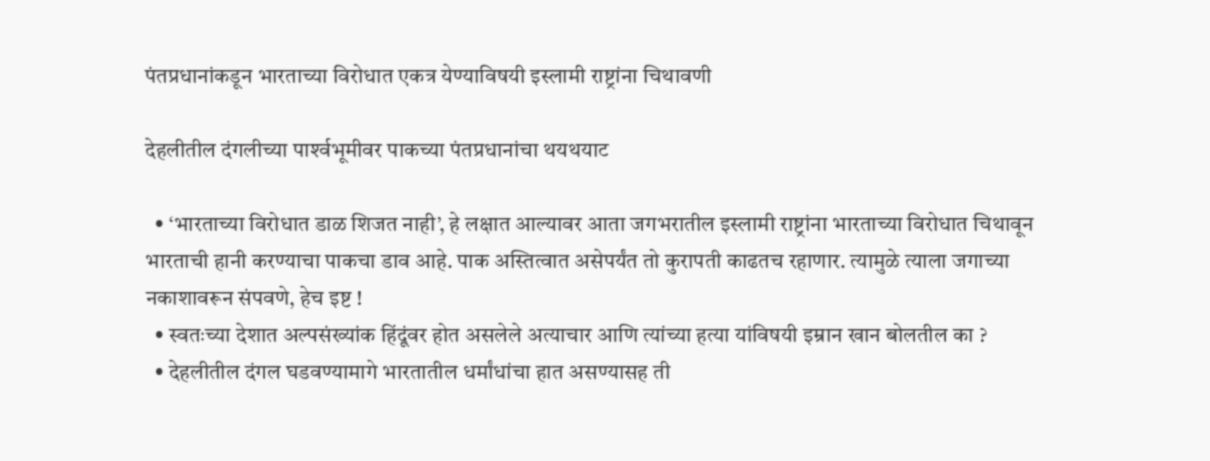पंतप्रधानांकडून भारताच्या विरोधात एकत्र येण्याविषयी इस्लामी राष्ट्रांना चिथावणी

देहलीतील दंगलीच्या पार्श्‍वभूमीवर पाकच्या पंतप्रधानांचा थयथयाट

  • ‘भारताच्या विरोधात डाळ शिजत नाही’, हे लक्षात आल्यावर आता जगभरातील इस्लामी राष्ट्रांना भारताच्या विरोधात चिथावून भारताची हानी करण्याचा पाकचा डाव आहे. पाक अस्तित्वात असेपर्यंत तो कुरापती काढतच रहाणार. त्यामुळे त्याला जगाच्या नकाशावरून संपवणे, हेच इष्ट !
  • स्वतःच्या देशात अल्पसंख्यांक हिंदूंवर होत असलेले अत्याचार आणि त्यांच्या हत्या यांविषयी इम्रान खान बोलतील का ?
  • देहलीतील दंगल घडवण्यामागे भारतातील धर्मांधांचा हात असण्यासह ती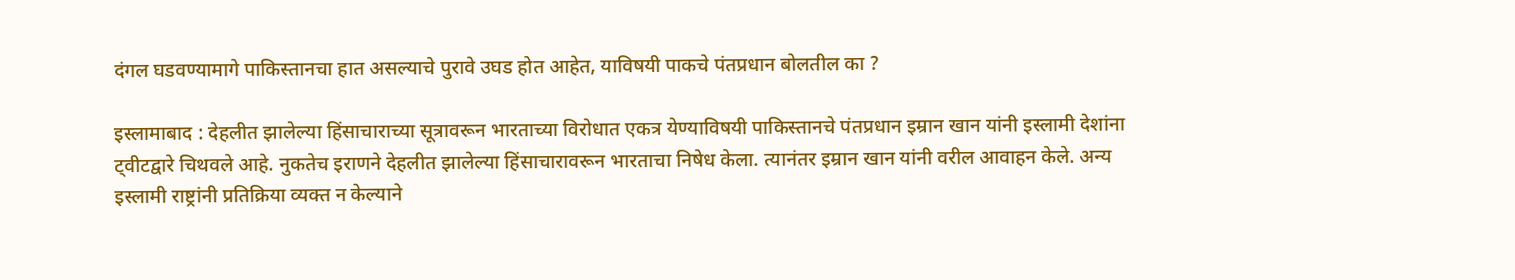दंगल घडवण्यामागे पाकिस्तानचा हात असल्याचे पुरावे उघड होत आहेत, याविषयी पाकचे पंतप्रधान बोलतील का ?

इस्लामाबाद : देहलीत झालेल्या हिंसाचाराच्या सूत्रावरून भारताच्या विरोधात एकत्र येण्याविषयी पाकिस्तानचे पंतप्रधान इम्रान खान यांनी इस्लामी देशांना ट्वीटद्वारे चिथवले आहे. नुकतेच इराणने देहलीत झालेल्या हिंसाचारावरून भारताचा निषेध केला. त्यानंतर इम्रान खान यांनी वरील आवाहन केले. अन्य इस्लामी राष्ट्रांनी प्रतिक्रिया व्यक्त न केल्याने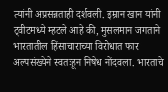त्यांनी अप्रसन्नताही दर्शवली. इम्रान खान यांनी ट्वीटमध्ये म्हटले आहे की, मुसलमान जगताने भारतातील हिंसाचाराच्या विरोधात फार अल्पसंख्येने स्वतःहून निषेध नोंदवला. भारताचे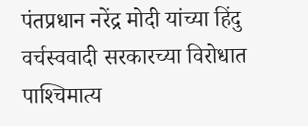पंतप्रधान नरेंद्र मोदी यांच्या हिंदु वर्चस्ववादी सरकारच्या विरोधात पाश्‍चिमात्य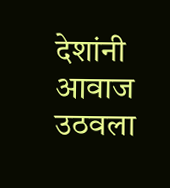देशांनी आवाज उठवला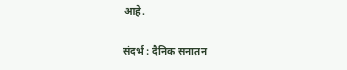आहे.

संदर्भ : दैनिक सनातन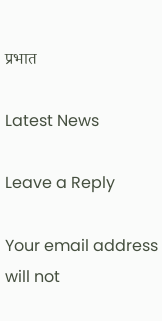प्रभात

Latest News

Leave a Reply

Your email address will not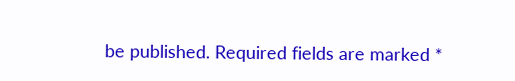be published. Required fields are marked *